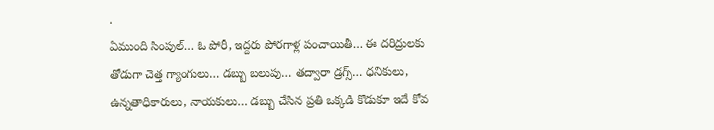.
ఏముంది సింపుల్… ఓ పోరీ, ఇద్దరు పోరగాళ్ల పంచాయితీ… ఈ దరిద్రులకు తోడుగా చెత్త గ్యాంగులు… డబ్బు బలుపు… తద్వారా డ్రగ్స్… ధనికులు, ఉన్నతాధికారులు, నాయకులు… డబ్బు చేసిన ప్రతి ఒక్కడి కొడుకూ ఇదే కోవ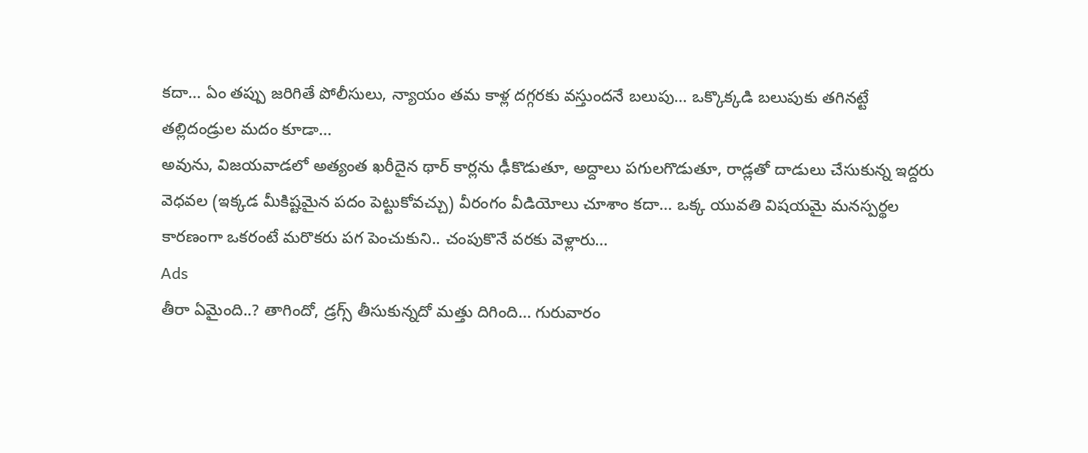కదా… ఏం తప్పు జరిగితే పోలీసులు, న్యాయం తమ కాళ్ల దగ్గరకు వస్తుందనే బలుపు… ఒక్కొక్కడి బలుపుకు తగినట్టే తల్లిదండ్రుల మదం కూడా…
అవును, విజయవాడలో అత్యంత ఖరీదైన థార్ కార్లను ఢీకొడుతూ, అద్దాలు పగులగొడుతూ, రాడ్లతో దాడులు చేసుకున్న ఇద్దరు వెధవల (ఇక్కడ మీకిష్టమైన పదం పెట్టుకోవచ్చు) వీరంగం వీడియోలు చూశాం కదా… ఒక్క యువతి విషయమై మనస్పర్థల కారణంగా ఒకరంటే మరొకరు పగ పెంచుకుని.. చంపుకొనే వరకు వెళ్లారు…
Ads
తీరా ఏమైంది..? తాగిందో, డ్రగ్స్ తీసుకున్నదో మత్తు దిగింది… గురువారం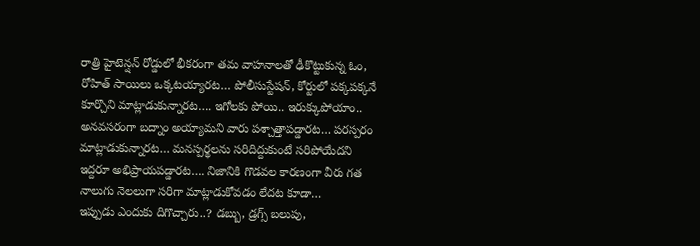రాత్రి హైటెన్షన్ రోడ్డులో భీకరంగా తమ వాహనాలతో ఢీకొట్టుకున్న ఓం, రోహిత్ సాయిలు ఒక్కటయ్యారట… పోలీసుస్టేషన్, కోర్టులో పక్కపక్కనే కూర్చొని మాట్లాడుకున్నారట…. ఇగోలకు పోయి.. ఇరుక్కుపోయాం.. అనవసరంగా బద్నాం అయ్యామని వారు పశ్చాత్తాపడ్డారట… పరస్పరం మాట్లాడుకున్నారట… మనస్పర్థలను సరిదిద్దుకుంటే సరిపోయేదని ఇద్దరూ అభిప్రాయపడ్డారట…. నిజానికి గొడవల కారణంగా వీరు గత నాలుగు నెలలుగా సరిగా మాట్లాడుకోవడం లేదట కూడా…
ఇప్పుడు ఎందుకు దిగొచ్చారు..? డబ్బు, డ్రగ్స్ బలుపు,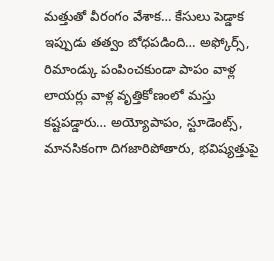మత్తుతో వీరంగం వేశాక… కేసులు పెడ్డాక ఇప్పుడు తత్వం బోధపడింది… అఫ్కోర్స్, రిమాండ్కు పంపించకుండా పాపం వాళ్ల లాయర్లు వాళ్ల వృత్తికోణంలో మస్తు కష్టపడ్డారు… అయ్యోపాపం, స్టూడెంట్స్, మానసికంగా దిగజారిపోతారు, భవిష్యత్తుపై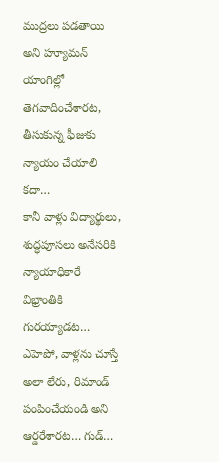ముద్రలు పడతాయి అని హ్యూమన్ యాంగిల్లో తెగవాదించేశారట, తీసుకున్న ఫీజుకు న్యాయం చేయాలి కదా…
కానీ వాళ్లు విద్యార్థులు, శుద్ధపూసలు అనేసరికి న్యాయాధికారే విభ్రాంతికి గురయ్యాడట… ఎహెపో, వాళ్లను చూస్తే అలా లేరు, రిమాండ్ పంపించేయండి అని ఆర్డరేశారట… గుడ్…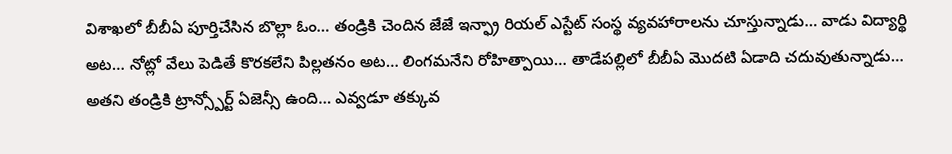విశాఖలో బీబీఏ పూర్తిచేసిన బొల్లా ఓం… తండ్రికి చెందిన జేజే ఇన్ఫ్రా రియల్ ఎస్టేట్ సంస్థ వ్యవహారాలను చూస్తున్నాడు… వాడు విద్యార్థి అట… నోట్లో వేలు పెడితే కొరకలేని పిల్లతనం అట… లింగమనేని రోహిత్పాయి… తాడేపల్లిలో బీబీఏ మొదటి ఏడాది చదువుతున్నాడు… అతని తండ్రికి ట్రాన్స్పోర్ట్ ఏజెన్సీ ఉంది… ఎవ్వడూ తక్కువ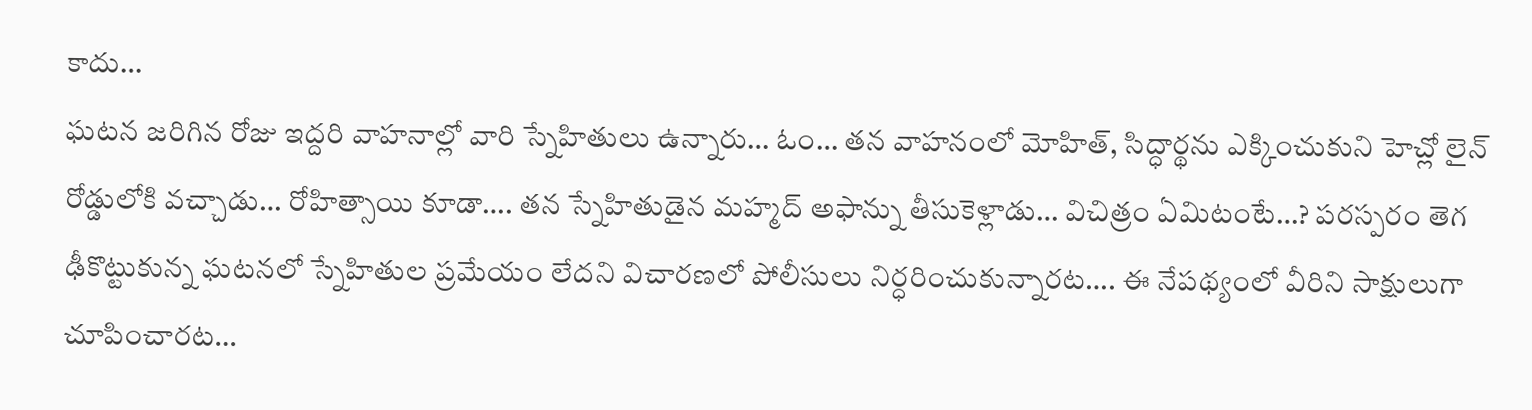కాదు…
ఘటన జరిగిన రోజు ఇద్దరి వాహనాల్లో వారి స్నేహితులు ఉన్నారు… ఓం… తన వాహనంలో మోహిత్, సిద్ధార్థను ఎక్కించుకుని హెచ్లో లైన్ రోడ్డులోకి వచ్చాడు… రోహిత్సాయి కూడా…. తన స్నేహితుడైన మహ్మద్ అఫాన్ను తీసుకెళ్లాడు… విచిత్రం ఏమిటంటే…? పరస్పరం తెగ ఢీకొట్టుకున్న ఘటనలో స్నేహితుల ప్రమేయం లేదని విచారణలో పోలీసులు నిర్ధరించుకున్నారట…. ఈ నేపథ్యంలో వీరిని సాక్షులుగా చూపించారట…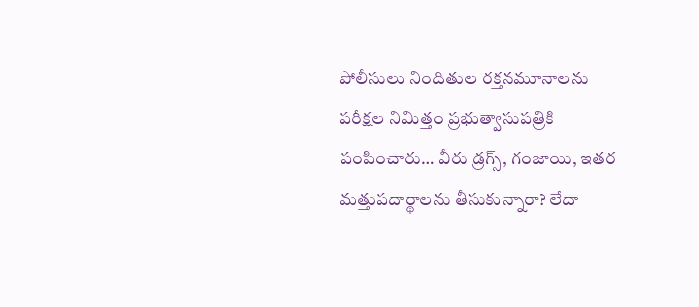పోలీసులు నిందితుల రక్తనమూనాలను పరీక్షల నిమిత్తం ప్రభుత్వాసుపత్రికి పంపించారు… వీరు డ్రగ్స్, గంజాయి, ఇతర మత్తుపదార్థాలను తీసుకున్నారా? లేదా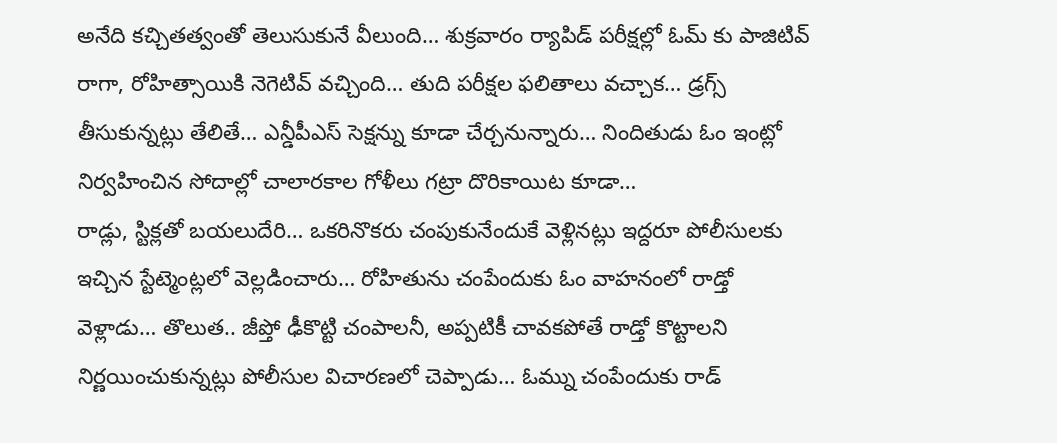అనేది కచ్చితత్వంతో తెలుసుకునే వీలుంది… శుక్రవారం ర్యాపిడ్ పరీక్షల్లో ఓమ్ కు పాజిటివ్ రాగా, రోహిత్సాయికి నెగెటివ్ వచ్చింది… తుది పరీక్షల ఫలితాలు వచ్చాక… డ్రగ్స్ తీసుకున్నట్లు తేలితే… ఎన్డీపీఎస్ సెక్షన్ను కూడా చేర్చనున్నారు… నిందితుడు ఓం ఇంట్లో నిర్వహించిన సోదాల్లో చాలారకాల గోళీలు గట్రా దొరికాయిట కూడా…
రాడ్లు, స్టిక్లతో బయలుదేరి… ఒకరినొకరు చంపుకునేందుకే వెళ్లినట్లు ఇద్దరూ పోలీసులకు ఇచ్చిన స్టేట్మెంట్లలో వెల్లడించారు… రోహితును చంపేందుకు ఓం వాహనంలో రాడ్తో వెళ్లాడు… తొలుత.. జీప్తో ఢీకొట్టి చంపాలనీ, అప్పటికీ చావకపోతే రాడ్తో కొట్టాలని నిర్ణయించుకున్నట్లు పోలీసుల విచారణలో చెప్పాడు… ఓమ్ను చంపేందుకు రాడ్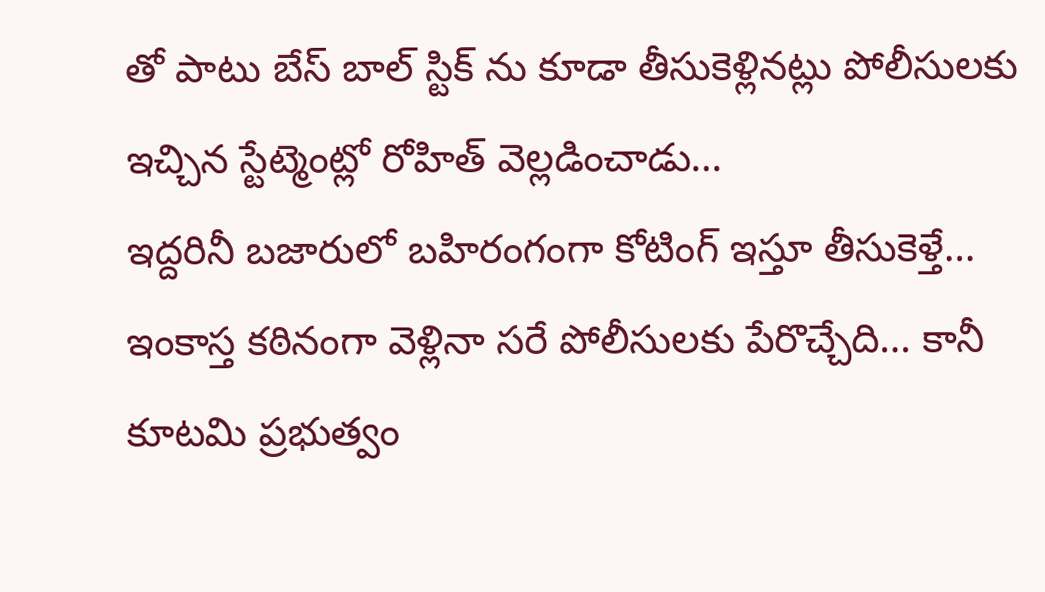తో పాటు బేస్ బాల్ స్టిక్ ను కూడా తీసుకెళ్లినట్లు పోలీసులకు ఇచ్చిన స్టేట్మెంట్లో రోహిత్ వెల్లడించాడు…
ఇద్దరినీ బజారులో బహిరంగంగా కోటింగ్ ఇస్తూ తీసుకెళ్తే… ఇంకాస్త కఠినంగా వెళ్లినా సరే పోలీసులకు పేరొచ్చేది… కానీ కూటమి ప్రభుత్వం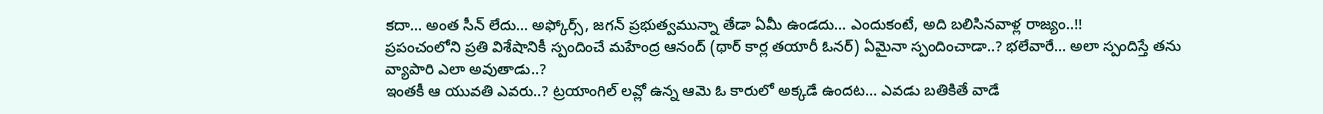కదా… అంత సీన్ లేదు… అఫ్కోర్స్, జగన్ ప్రభుత్వమున్నా తేడా ఏమీ ఉండదు… ఎందుకంటే, అది బలిసినవాళ్ల రాజ్యం..!!
ప్రపంచంలోని ప్రతి విశేషానికీ స్పందించే మహేంద్ర ఆనంద్ (థార్ కార్ల తయారీ ఓనర్) ఏమైనా స్పందించాడా..? భలేవారే… అలా స్పందిస్తే తను వ్యాపారి ఎలా అవుతాడు..?
ఇంతకీ ఆ యువతి ఎవరు..? ట్రయాంగిల్ లవ్లో ఉన్న ఆమె ఓ కారులో అక్కడే ఉందట… ఎవడు బతికితే వాడే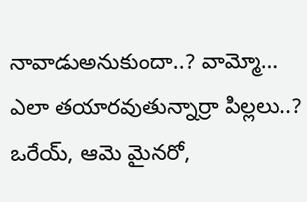నావాడుఅనుకుందా..? వామ్మో… ఎలా తయారవుతున్నార్రా పిల్లలు..? ఒరేయ్, ఆమె మైనరో,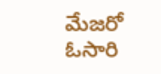మేజరో ఓసారి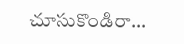చూసుకొండిరా…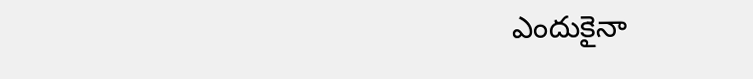ఎందుకైనా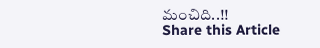మంచిది..!!
Share this Article